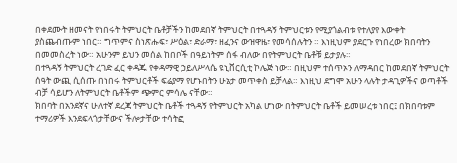በቀደሙት ዘመናት የነበሩት ትምህርት ቤቶቻችን ከመደበኛ ትምህርት በተጓዳኝ ትምህርቱን የሚያጎልብቱ የተለያየ እውቀት ያስጨብጡም ነበር። ግጥምና ስነጽሑፍ፣ ሥዕል፣ ድራማ፣ ዘፈንና ውዝዋዜ፣ የመሳሰሉትን ። እነዚህም ያደርጉ የነበረው ክበባትን በመመስረት ነው። አሁንም ይህን መሰል ከበቦች በዓይነትም ሰፋ ብለው በየትምህርት ቤቶቹ ይታያሉ።
በተጓዳኝ ትምህርት ረገድ ፈር ቀዳጁ የቀዳማዊ ኃይለሥላሴ ዩኒቨርሲቲ ኮሌጅ ነው። በዚህም ተሰጥኦን ለማዳበር ከመደበኛ ትምህርት ሰዓት ውጪ ሲሰጡ በነበሩ ትምህርቶች ፍሬያማ የሆኑበትን ሁኔታ መጥቀስ ይቻላል። እነዚህ ደግሞ አሁን ላሉት ታዳጊዎችና ወጣቶች ብቻ ሳይሆን ለትምህርት ቤቶችም ጭምር ምሳሌ ናቸው።
ክበባት በአንደኛና ሁለተኛ ደረጃ ትምህርት ቤቶች ተጓዳኝ የትምህርት አካል ሆነው በትምህርት ቤቶች ይመሠረቱ ነበር፤ በክበባቱም ተማሪዎች እንደፍላጎታቸውና ችሎታቸው ተሳትፎ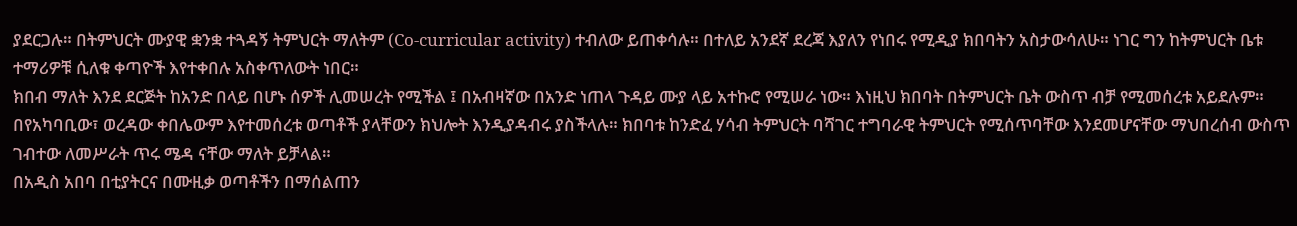ያደርጋሉ። በትምህርት ሙያዊ ቋንቋ ተጓዳኝ ትምህርት ማለትም (Co-curricular activity) ተብለው ይጠቀሳሉ። በተለይ አንደኛ ደረጃ እያለን የነበሩ የሚዲያ ክበባትን አስታውሳለሁ። ነገር ግን ከትምህርት ቤቱ ተማሪዎቹ ሲለቁ ቀጣዮች እየተቀበሉ አስቀጥለውት ነበር።
ክበብ ማለት እንደ ደርጅት ከአንድ በላይ በሆኑ ሰዎች ሊመሠረት የሚችል ፤ በአብዛኛው በአንድ ነጠላ ጉዳይ ሙያ ላይ አተኩሮ የሚሠራ ነው። እነዚህ ክበባት በትምህርት ቤት ውስጥ ብቻ የሚመሰረቱ አይደሉም። በየአካባቢው፣ ወረዳው ቀበሌውም እየተመሰረቱ ወጣቶች ያላቸውን ክህሎት እንዲያዳብሩ ያስችላሉ። ክበባቱ ከንድፈ ሃሳብ ትምህርት ባሻገር ተግባራዊ ትምህርት የሚሰጥባቸው እንደመሆናቸው ማህበረሰብ ውስጥ ገብተው ለመሥራት ጥሩ ሜዳ ናቸው ማለት ይቻላል።
በአዲስ አበባ በቲያትርና በሙዚቃ ወጣቶችን በማሰልጠን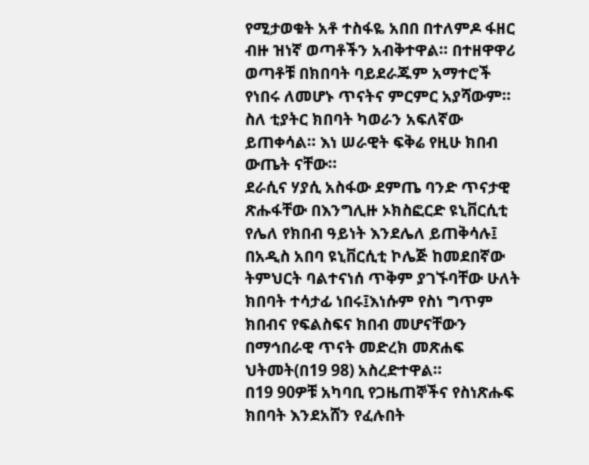የሚታወቁት አቶ ተስፋዬ አበበ በተለምዶ ፋዘር ብዙ ዝነኛ ወጣቶችን አብቅተዋል። በተዘዋዋሪ ወጣቶቹ በክበባት ባይደራጁም አማተሮች የነበሩ ለመሆኑ ጥናትና ምርምር አያሻውም። ስለ ቲያትር ክበባት ካወራን አፍለኛው ይጠቀሳል። እነ ሠራዊት ፍቅሬ የዚሁ ክበብ ውጤት ናቸው።
ደራሲና ሃያሲ አስፋው ደምጤ ባንድ ጥናታዊ ጽሑፋቸው በእንግሊዙ ኦክስፎርድ ዩኒቨርሲቲ የሌለ የክበብ ዓይነት እንደሌለ ይጠቅሳሉ፤ በአዲስ አበባ ዩኒቨርሲቲ ኮሌጅ ከመደበኛው ትምህርት ባልተናነሰ ጥቅም ያገኙባቸው ሁለት ክበባት ተሳታፊ ነበሩ፤እነሱም የስነ ግጥም ክበብና የፍልስፍና ክበብ መሆናቸውን በማኅበራዊ ጥናት መድረክ መጽሐፍ ህትመት(በ19 98) አስረድተዋል።
በ19 90ዎቹ አካባቢ የጋዜጠኞችና የስነጽሑፍ ክበባት እንደአሸን የፈሉበት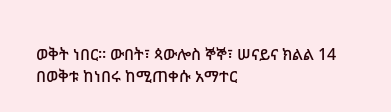ወቅት ነበር። ውበት፣ ጳውሎስ ኞኞ፣ ሠናይና ክልል 14 በወቅቱ ከነበሩ ከሚጠቀሱ አማተር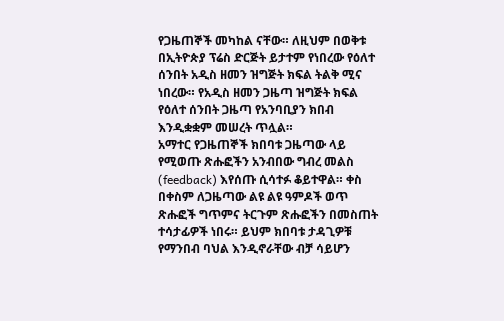የጋዜጠኞች መካከል ናቸው። ለዚህም በወቅቱ በኢትዮጵያ ፕሬስ ድርጅት ይታተም የነበረው የዕለተ ሰንበት አዲስ ዘመን ዝግጅት ክፍል ትልቅ ሚና ነበረው። የአዲስ ዘመን ጋዜጣ ዝግጅት ክፍል የዕለተ ሰንበት ጋዜጣ የአንባቢያን ክበብ እንዲቋቋም መሠረት ጥሏል።
አማተር የጋዜጠኞች ክበባቱ ጋዜጣው ላይ የሚወጡ ጽሑፎችን አንብበው ግብረ መልስ (feedback) እየሰጡ ሲሳተፉ ቆይተዋል። ቀስ በቀስም ለጋዜጣው ልዩ ልዩ ዓምዶች ወጥ ጽሑፎች ግጥምና ትርጉም ጽሑፎችን በመስጠት ተሳታፊዎች ነበሩ። ይህም ክበባቱ ታዳጊዎቹ የማንበብ ባህል እንዲኖራቸው ብቻ ሳይሆን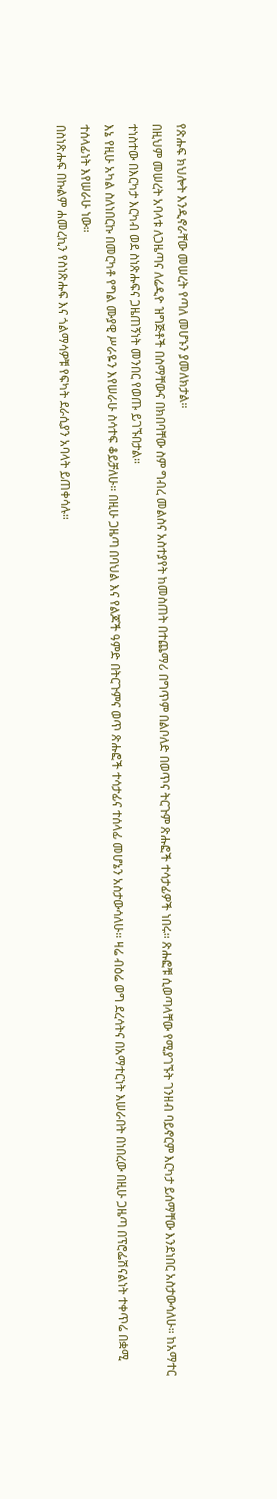የጽሑፍ ክህሎት እንዲኖራቸው መሠረት የጣለ መሆኑን ያመለክታል።
በዚህም መሠረት አባላቱ ለጋዜጣና ለሬዲዮ ዝግጅቶች በስማቸውና በክበባቸው ስም ግብረ መልስና አስተያየት ከመስጠት በተጨማሪ በግጥም በልቦለድ በወጥና ትርጉም ጽሑፎች ተሳታፊዎች ነበሩ። ጽሑፎቹ ሲወጣላቸው የሚያገኙት ገንዘብ ባይኖርም እርካታ ይሰማቸው እንደነበር አስታውሳለሁ። ከአማተር ተነስተው በእርካታ እርካብ ወደ ስነጽሑፍና ጋዜጠኝነት መንበር የወጡ ይገኙበታል።
እኔ የዚሁ አካል ስለነበርኩ በመርካቶ የግል ሙያዊ ሥራዬን እየሠራሁ ስሳተፍ ቆይቻለሁ። በዚሁ ጋዜጣ በባህል እና የልጆች ዓምድ በትርጉምና ወጥ ጽሑፎች ተሳታፊና ተሰላፊ መሆኔን አስታውሳለሁ። ዛሬ ብዕሬ ወግ ደረሳትና በአማተርነት እሠራበት በነበረው በዚሁ ጋዜጣ በፕሮፌሽናልነት ተቀጥሬ በቋሚ ተሰላፊነት እየሠራሁ ነው።
በስነጽሑፍ በኩልም ሐመረኪን የስነጽሑፍ እና ጎልማሳዎቹ የፍካት ደራሲያን አባላት ይጠቀሳሉ።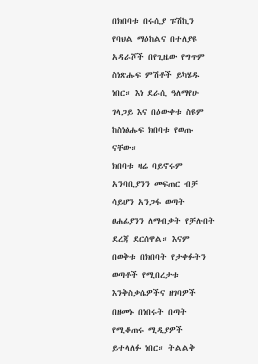በክበባቱ በሩሲያ ፑሽኪን የባህል ማዕከልና በተለያዩ አዳራሾች በየጊዜው የግጥም ስነጽሑፍ ምሽቶች ይካሄዱ ነበር። እነ ደራሲ ዓለማየሁ ገላጋይ እና በዕውቀቱ ስዩም ከስነፅሑፍ ክበባቱ የወጡ ናቸው።
ክበባቱ ዛሬ ባይኖሩም አንባቢያንን መፍጠር ብቻ ሳይሆን አንጋፋ ወጣት ፀሐፊያንን ለማብቃት የቻሉበት ደረጃ ደርሰዋል። እናም በወቅቱ በክበባት የታቀፉትን ወጣቶች የሚበረታቱ እንቅስቃሴዎችና ዘገባዎች በዘመኑ በነበሩት በጣት የሚቆጠሩ ሚዲያዎች ይተላለፉ ነበር። ትልልቅ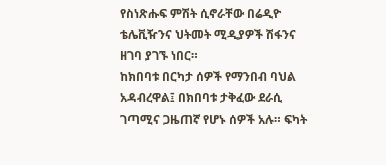የስነጽሑፍ ምሽት ሲኖራቸው በሬዲዮ ቴሌቪዥንና ህትመት ሚዲያዎች ሽፋንና ዘገባ ያገኙ ነበር።
ከክበባቱ በርካታ ሰዎች የማንበብ ባህል አዳብረዋል፤ በክበባቱ ታቅፈው ደራሲ ገጣሚና ጋዜጠኛ የሆኑ ሰዎች አሉ። ፍካት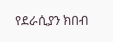የደራሲያን ክበብ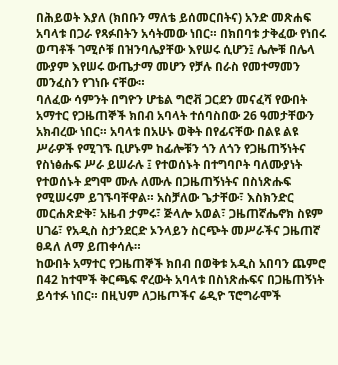በሕይወት እያለ (ክበቡን ማለቴ ይሰመርበትና) አንድ መጽሐፍ አባላቱ በጋራ የጻፉበትን አሳትመው ነበር። በክበባቱ ታቅፈው የነበሩ ወጣቶች ገሚሶቹ በዝንባሌያቸው እየሠሩ ሲሆን፤ ሌሎቹ በሌላ ሙያም እየሠሩ ውጤታማ መሆን የቻሉ በራስ የመተማመን መንፈስን የገነቡ ናቸው።
ባለፈው ሳምንት በግዮን ሆቴል ግሮቭ ጋርደን መናፈሻ የውበት አማተር የጋዜጠኞች ክበብ አባላት ተሰባስበው 26 ዓመታቸውን አክብረው ነበር። አባላቱ በአሁኑ ወቅት በየፊናቸው በልዩ ልዩ ሥራዎች የሚገኙ ቢሆኑም ከፊሎቹን ጎን ለጎን የጋዜጠኝነትና የስነፅሑፍ ሥራ ይሠራሉ ፤ የተወሰኑት በተግባቦት ባለሙያነት የተወሰኑት ደግሞ ሙሉ ለሙሉ በጋዜጠኝነትና በስነጽሑፍ የሚሠሩም ይገኙባቸዋል። አስቻለው ጌታቸው፣ እስክንድር መርሐጽድቅ፣ አዜብ ታምሩ፣ ጅላሎ አወል፣ ጋዜጠኛሔኖክ ስዩም ሀገሬ፣ የአዲስ ስታንደርድ ኦንላይን ስርጭት መሥራችና ጋዜጠኛ ፀዳለ ለማ ይጠቀሳሉ።
ከውበት አማተር የጋዜጠኞች ክበብ በወቅቱ አዲስ አበባን ጨምሮ በ42 ከተሞች ቅርጫፍ ኖረውት አባላቱ በስነጽሑፍና በጋዜጠኝነት ይሳተፉ ነበር። በዚህም ለጋዜጦችና ሬዲዮ ፕሮግራሞች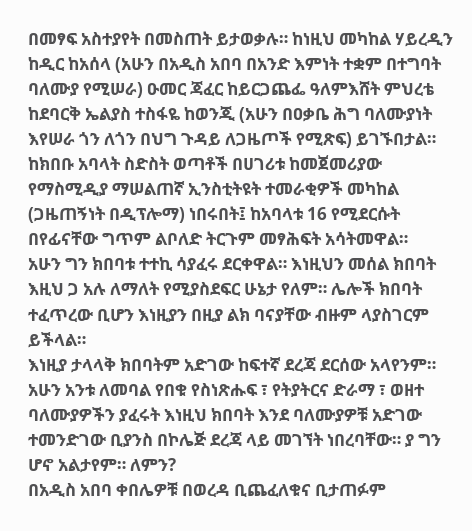በመፃፍ አስተያየት በመስጠት ይታወቃሉ። ከነዚህ መካከል ሃይረዲን ከዲር ከአሰላ (አሁን በአዲስ አበባ በአንድ እምነት ተቋም በተግባት ባለሙያ የሚሠራ) ዑመር ጃፈር ከይርጋጨፌ ዓለምእሸት ምህረቴ ከደባርቅ ኤልያስ ተስፋዬ ከወንጂ (አሁን በዐቃቤ ሕግ ባለሙያነት እየሠራ ጎን ለጎን በህግ ጉዳይ ለጋዜጦች የሚጽፍ) ይገኙበታል።
ከክበቡ አባላት ስድስት ወጣቶች በሀገሪቱ ከመጀመሪያው የማስሚዲያ ማሠልጠኛ ኢንስቲትዩት ተመራቂዎች መካከል (ጋዜጠኝነት በዲፕሎማ) ነበሩበት፤ ከአባላቱ 16 የሚደርሱት በየፊናቸው ግጥም ልቦለድ ትርጉም መፃሕፍት አሳትመዋል።
አሁን ግን ክበባቱ ተተኪ ሳያፈሩ ደርቀዋል። እነዚህን መሰል ክበባት እዚህ ጋ አሉ ለማለት የሚያስደፍር ሁኔታ የለም። ሌሎች ክበባት ተፈጥረው ቢሆን እነዚያን በዚያ ልክ ባናያቸው ብዙም ላያስገርም ይችላል።
እነዚያ ታላላቅ ክበባትም አድገው ከፍተኛ ደረጃ ደርሰው አላየንም። አሁን አንቱ ለመባል የበቁ የስነጽሑፍ ፣ የትያትርና ድራማ ፣ ወዘተ ባለሙያዎችን ያፈሩት እነዚህ ክበባት እንደ ባለሙያዎቹ አድገው ተመንድገው ቢያንስ በኮሌጅ ደረጃ ላይ መገኘት ነበረባቸው። ያ ግን ሆኖ አልታየም። ለምን?
በአዲስ አበባ ቀበሌዎቹ በወረዳ ቢጨፈለቁና ቢታጠፉም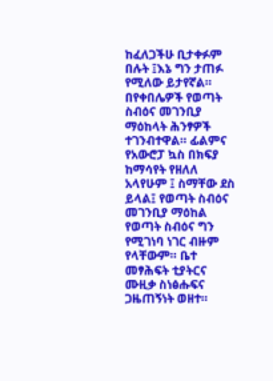ከፈለጋችሁ ቢታቀፉም በሉት ፤እኔ ግን ታጠፉ የሚለው ይታየኛል። በየቀበሌዎች የወጣት ስብዕና መገንቢያ ማዕከላት ሕንፃዎች ተገንብተዋል። ፊልምና የአውሮፓ ኳስ በክፍያ ከማሳየት የዘለለ አላየሁም ፤ ስማቸው ደስ ይላል፤ የወጣት ስብዕና መገንቢያ ማዕከል የወጣት ስብዕና ግን የሚገነባ ነገር ብዙም የላቸውም። ቤተ መፃሕፍት ቲያትርና ሙዚቃ ስነፅሑፍና ጋዜጠኝነት ወዘተ።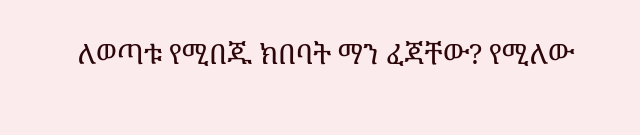ለወጣቱ የሚበጁ ክበባት ማን ፈጃቸው? የሚለው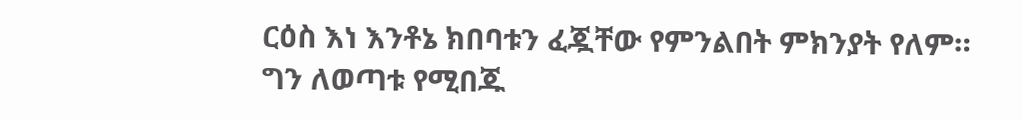ርዕስ እነ እንቶኔ ክበባቱን ፈጇቸው የምንልበት ምክንያት የለም። ግን ለወጣቱ የሚበጁ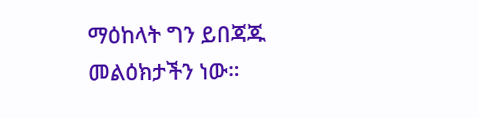ማዕከላት ግን ይበጃጁ መልዕክታችን ነው።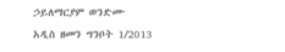ኃይለማርያም ወንድሙ
አዲስ ዘመን ግንቦት 1/2013